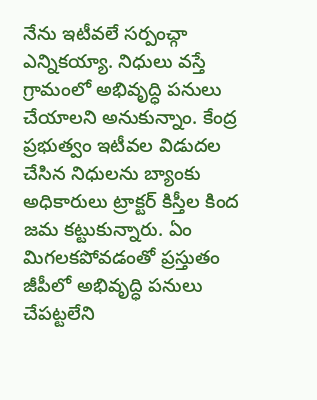నేను ఇటీవలే సర్పంచ్గా ఎన్నికయ్యా. నిధులు వస్తే గ్రామంలో అభివృద్ధి పనులు చేయాలని అనుకున్నాం. కేంద్ర ప్రభుత్వం ఇటీవల విడుదల చేసిన నిధులను బ్యాంకు అధికారులు ట్రాక్టర్ కిస్తీల కింద జమ కట్టుకున్నారు. ఏం మిగలకపోవడంతో ప్రస్తుతం జీపీలో అభివృద్ధి పనులు చేపట్టలేని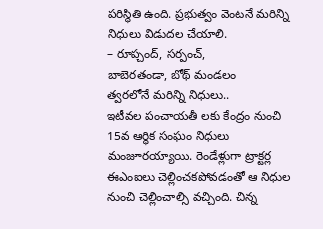పరిస్థితి ఉంది. ప్రభుత్వం వెంటనే మరిన్ని నిధులు విడుదల చేయాలి.
– రూప్చంద్, సర్పంచ్,
బాబెరతండా, బోథ్ మండలం
త్వరలోనే మరిన్ని నిధులు..
ఇటీవల పంచాయతీ లకు కేంద్రం నుంచి 15వ ఆర్థిక సంఘం నిధులు మంజూరయ్యాయి. రెండేళ్లుగా ట్రాక్టర్ల ఈఎంఐలు చెల్లించకపోవడంతో ఆ నిధుల నుంచి చెల్లించాల్సి వచ్చింది. చిన్న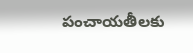పంచాయతీలకు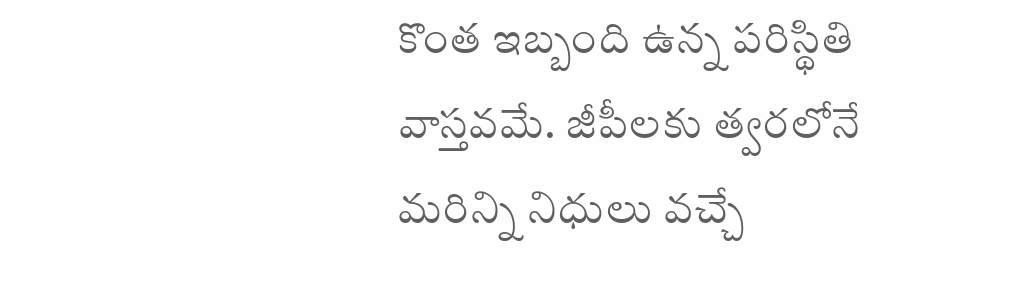కొంత ఇబ్బంది ఉన్న పరిస్థితి వాస్తవమే. జీపీలకు త్వరలోనే మరిన్ని నిధులు వచ్చే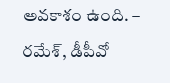అవకాశం ఉంది. – రమేశ్, డీపీవో